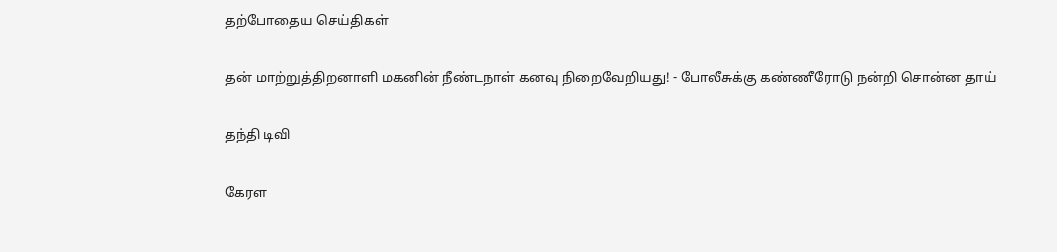தற்போதைய செய்திகள்

தன் மாற்றுத்திறனாளி மகனின் நீண்டநாள் கனவு நிறைவேறியது! - போலீசுக்கு கண்ணீரோடு நன்றி சொன்ன தாய்

தந்தி டிவி

கேரள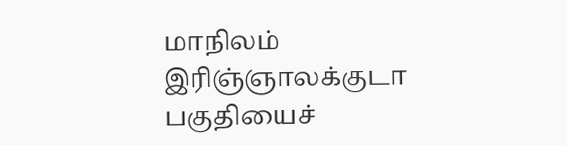மாநிலம் இரிஞ்ஞாலக்குடா பகுதியைச்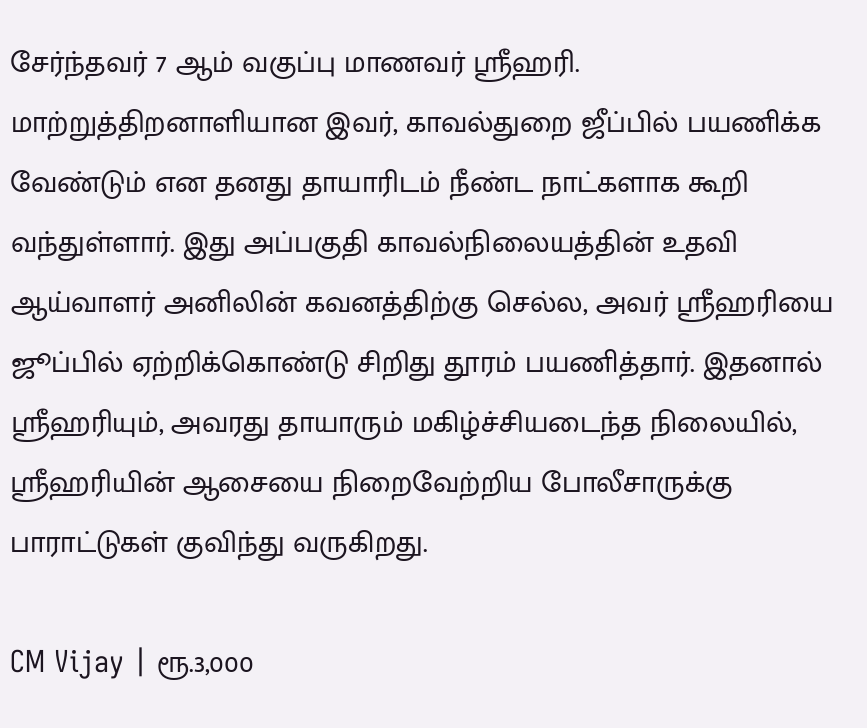சேர்ந்தவர் 7 ஆம் வகுப்பு மாணவர் ஸ்ரீஹரி. மாற்றுத்திறனாளியான இவர், காவல்துறை ஜீப்பில் பயணிக்க வேண்டும் என தனது தாயாரிடம் நீண்ட நாட்களாக கூறி வந்துள்ளார். இது அப்பகுதி காவல்நிலையத்தின் உதவி ஆய்வாளர் அனிலின் கவனத்திற்கு செல்ல, அவர் ஸ்ரீஹரியை ஜூப்பில் ஏற்றிக்கொண்டு சிறிது தூரம் பயணித்தார். இதனால் ஸ்ரீஹரியும், அவரது தாயாரும் மகிழ்ச்சியடைந்த நிலையில், ஸ்ரீஹரியின் ஆசையை நிறைவேற்றிய போலீசாருக்கு பாராட்டுகள் குவிந்து வருகிறது.

CM Vijay | ரூ.3,000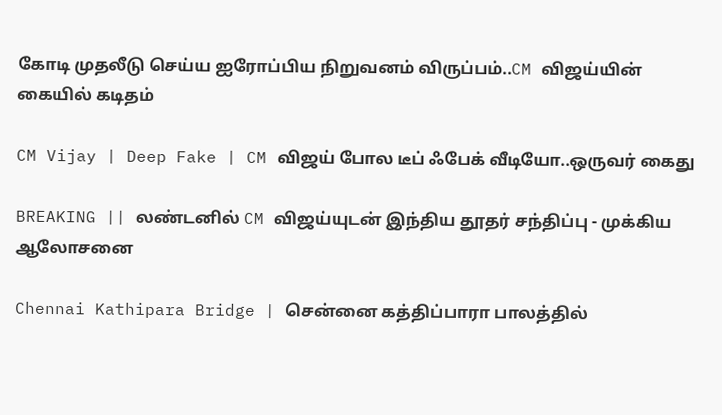கோடி முதலீடு செய்ய ஐரோப்பிய நிறுவனம் விருப்பம்..CM விஜய்யின் கையில் கடிதம்

CM Vijay | Deep Fake | CM விஜய் போல டீப் ஃபேக் வீடியோ..ஒருவர் கைது

BREAKING || லண்டனில் CM விஜய்யுடன் இந்திய தூதர் சந்திப்பு - முக்கிய ஆலோசனை

Chennai Kathipara Bridge | சென்னை கத்திப்பாரா பாலத்தில்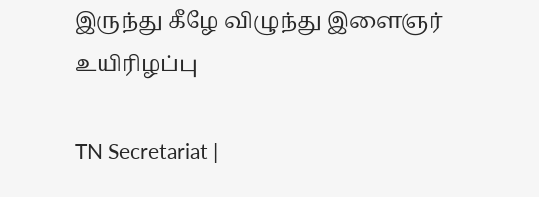இருந்து கீழே விழுந்து இளைஞர் உயிரிழப்பு

TN Secretariat |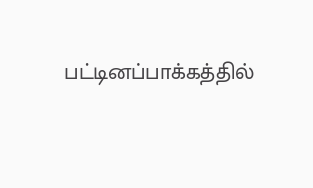பட்டினப்பாக்கத்தில்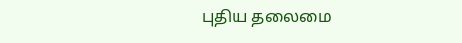புதிய தலைமை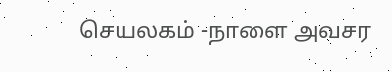செயலகம் -நாளை அவசர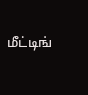மீட்டிங்